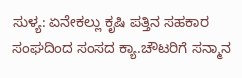ಸುಳ್ಯ: ಏನೇಕಲ್ಲು ಕೃಷಿ ಪತ್ತಿನ ಸಹಕಾರ ಸಂಘದಿಂದ ಸಂಸದ ಕ್ಯಾ.ಚೌಟರಿಗೆ ಸನ್ಮಾನ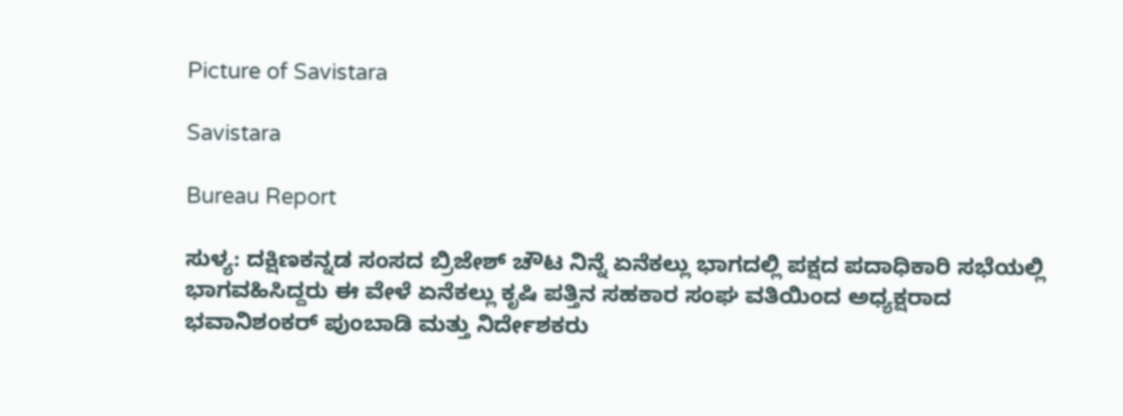Picture of Savistara

Savistara

Bureau Report

ಸುಳ್ಯ: ದಕ್ಷಿಣಕನ್ನಡ ಸಂಸದ ಬ್ರಿಜೇಶ್ ಚೌಟ ನಿನ್ನೆ ಏನೆಕಲ್ಲು ಭಾಗದಲ್ಲಿ ಪಕ್ಷದ ಪದಾಧಿಕಾರಿ ಸಭೆಯಲ್ಲಿ ಭಾಗವಹಿಸಿದ್ದರು ಈ ವೇಳೆ ಏನೆಕಲ್ಲು ಕೃಷಿ ಪತ್ತಿನ ಸಹಕಾರ ಸಂಘ ವತಿಯಿಂದ ಅಧ್ಯಕ್ಷರಾದ ಭವಾನಿಶಂಕರ್ ಪುಂಬಾಡಿ ಮತ್ತು ನಿರ್ದೇಶಕರು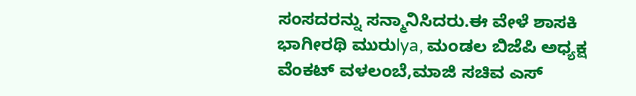ಸಂಸದರನ್ನು ಸನ್ಮಾನಿಸಿದರು.ಈ ವೇಳೆ ಶಾಸಕಿ ಭಾಗೀರಥಿ ಮುರುlya, ಮಂಡಲ ಬಿಜೆಪಿ ಅಧ್ಯಕ್ಷ ವೆಂಕಟ್ ವಳಲಂಬೆ,ಮಾಜಿ ಸಚಿವ ಎಸ್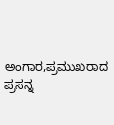ಅಂಗಾರ,ಪ್ರಮುಖರಾದ ಪ್ರಸನ್ನ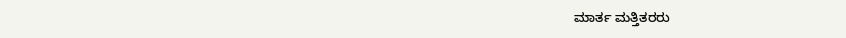ಮಾರ್ತ ಮತ್ತಿತರರು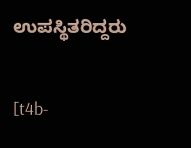ಉಪಸ್ಥಿತರಿದ್ದರು

[t4b-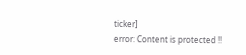ticker]
error: Content is protected !!